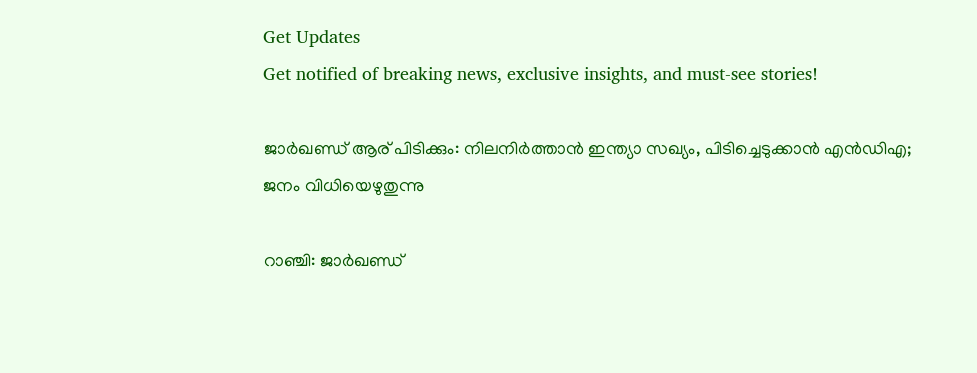Get Updates
Get notified of breaking news, exclusive insights, and must-see stories!

ജാർഖണ്ഡ് ആര് പിടിക്കും: നിലനിർത്താന്‍ ഇന്ത്യാ സഖ്യം, പിടിച്ചെടുക്കാന്‍ എന്‍ഡിഎ; ജനം വിധിയെഴുതുന്നു

റാഞ്ചി: ജാർഖണ്ഡ്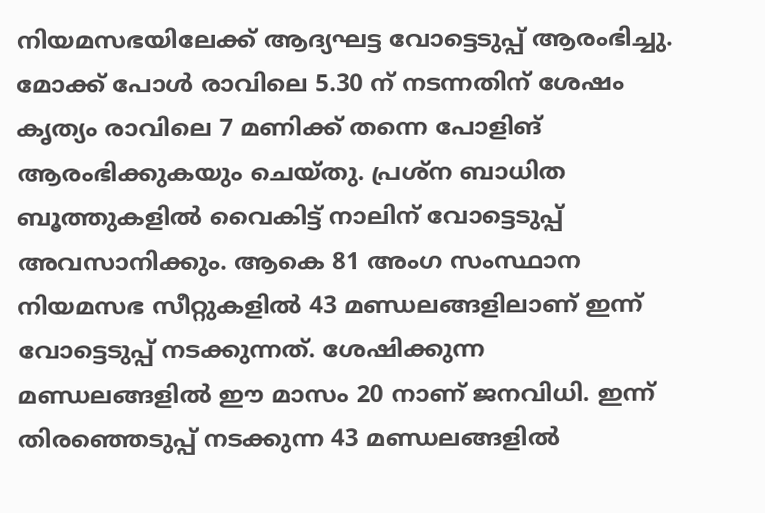നിയമസഭയിലേക്ക് ആദ്യഘട്ട വോട്ടെടുപ്പ് ആരംഭിച്ചു. മോക്ക് പോൾ രാവിലെ 5.30 ന് നടന്നതിന് ശേഷം കൃത്യം രാവിലെ 7 മണിക്ക് തന്നെ പോളിങ് ആരംഭിക്കുകയും ചെയ്തു. പ്രശ്ന ബാധിത ബൂത്തുകളിൽ വൈകിട്ട് നാലിന് വോട്ടെടുപ്പ് അവസാനിക്കും. ആകെ 81 അംഗ സംസ്ഥാന നിയമസഭ സീറ്റുകളില്‍ 43 മണ്ഡലങ്ങളിലാണ് ഇന്ന് വോട്ടെടുപ്പ് നടക്കുന്നത്. ശേഷിക്കുന്ന മണ്ഡലങ്ങളില്‍ ഈ മാസം 20 നാണ് ജനവിധി. ഇന്ന് തിരഞ്ഞെടുപ്പ് നടക്കുന്ന 43 മണ്ഡലങ്ങളില്‍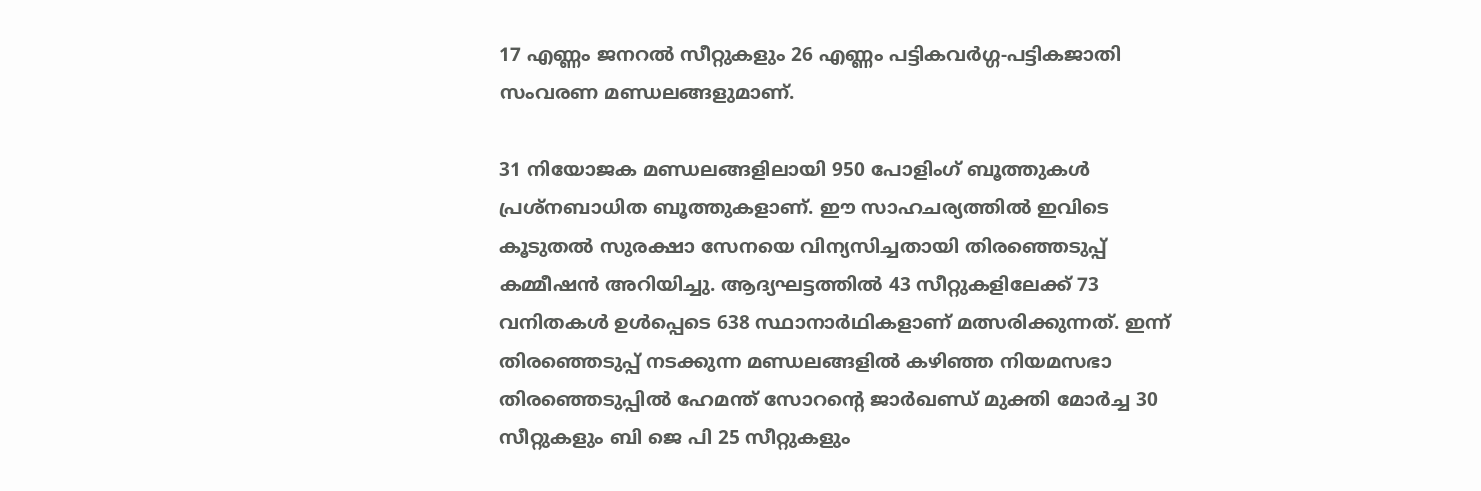17 എണ്ണം ജനറൽ സീറ്റുകളും 26 എണ്ണം പട്ടികവർഗ്ഗ-പട്ടികജാതി സംവരണ മണ്ഡലങ്ങളുമാണ്.

31 നിയോജക മണ്ഡലങ്ങളിലായി 950 പോളിംഗ് ബൂത്തുകൾ പ്രശ്നബാധിത ബൂത്തുകളാണ്. ഈ സാഹചര്യത്തില്‍ ഇവിടെ കൂടുതല്‍ സുരക്ഷാ സേനയെ വിന്യസിച്ചതായി തിരഞ്ഞെടുപ്പ് കമ്മീഷന്‍ അറിയിച്ചു. ആദ്യഘട്ടത്തിൽ 43 സീറ്റുകളിലേക്ക് 73 വനിതകൾ ഉൾപ്പെടെ 638 സ്ഥാനാർഥികളാണ് മത്സരിക്കുന്നത്. ഇന്ന് തിരഞ്ഞെടുപ്പ് നടക്കുന്ന മണ്ഡലങ്ങളില്‍ കഴിഞ്ഞ നിയമസഭാ തിരഞ്ഞെടുപ്പിൽ ഹേമന്ത് സോറൻ്റെ ജാർഖണ്ഡ് മുക്തി മോർച്ച 30 സീറ്റുകളും ബി ജെ പി 25 സീറ്റുകളും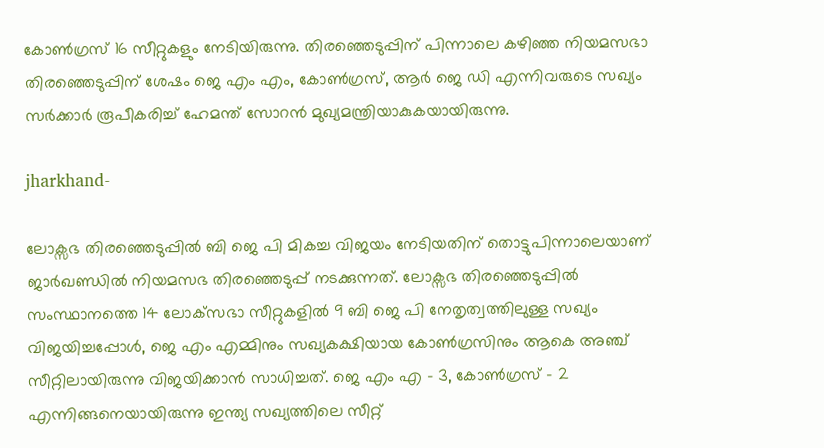കോൺഗ്രസ് 16 സീറ്റുകളും നേടിയിരുന്നു. തിരഞ്ഞെടുപ്പിന് പിന്നാലെ കഴിഞ്ഞ നിയമസഭാ തിരഞ്ഞെടുപ്പിന് ശേഷം ജെ എം എം, കോൺഗ്രസ്, ആർ ജെ ഡി എന്നിവരുടെ സഖ്യം സർക്കാർ രൂപീകരിച്ച് ഹേമന്ത് സോറൻ മുഖ്യമന്ത്രിയാകുകയായിരുന്നു.

jharkhand-

ലോക്സഭ തിരഞ്ഞെടുപ്പില്‍ ബി ജെ പി മികച്ച വിജയം നേടിയതിന് തൊട്ടുപിന്നാലെയാണ് ജാർഖണ്ഡില്‍ നിയമസഭ തിരഞ്ഞെടുപ്പ് നടക്കുന്നത്. ലോക്സഭ തിരഞ്ഞെടുപ്പില്‍ സംസ്ഥാനത്തെ 14 ലോക്‌സഭാ സീറ്റുകളിൽ 9 ബി ജെ പി നേതൃത്വത്തിലുള്ള സഖ്യം വിജയിച്ചപ്പോൾ, ജെ എം എമ്മിനും സഖ്യകക്ഷിയായ കോൺഗ്രസിനും ആകെ അഞ്ച് സീറ്റിലായിരുന്നു വിജയിക്കാന്‍ സാധിച്ചത്. ജെ എം എ - 3, കോണ്‍ഗ്രസ് - 2 എന്നിങ്ങനെയായിരുന്നു ഇന്ത്യ സഖ്യത്തിലെ സീറ്റ്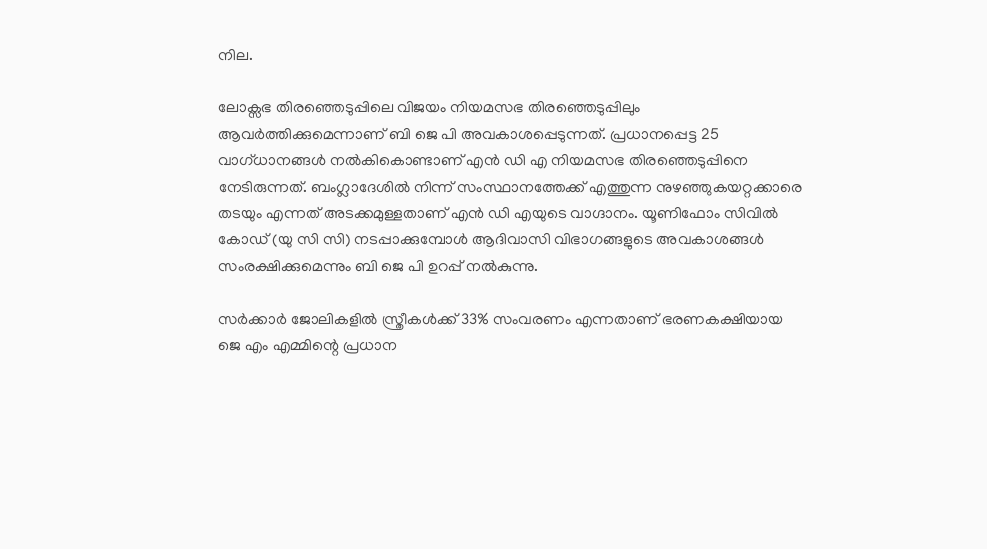നില.

ലോക്സഭ തിരഞ്ഞെടുപ്പിലെ വിജയം നിയമസഭ തിരഞ്ഞെടുപ്പിലും ആവർത്തിക്കുമെന്നാണ് ബി ജെ പി അവകാശപ്പെടുന്നത്. പ്രധാനപ്പെട്ട 25 വാഗ്ധാനങ്ങള്‍ നല്‍കികൊണ്ടാണ് എന്‍ ഡി എ നിയമസഭ തിരഞ്ഞെടുപ്പിനെ നേടിരുന്നത്. ബംഗ്ലാദേശിൽ നിന്ന് സംസ്ഥാനത്തേക്ക് എത്തുന്ന നുഴഞ്ഞുകയറ്റക്കാരെ തടയും എന്നത് അടക്കമുള്ളതാണ് എന്‍ ഡി എയുടെ വാഗ്ദാനം. യൂണിഫോം സിവിൽ കോഡ് (യു സി സി) നടപ്പാക്കുമ്പോള്‍ ആദിവാസി വിഭാഗങ്ങളുടെ അവകാശങ്ങള്‍ സംരക്ഷിക്കുമെന്നും ബി ജെ പി ഉറപ്പ് നല്‍കുന്നു.

സർക്കാർ ജോലികളിൽ സ്ത്രീകൾക്ക് 33% സംവരണം എന്നതാണ് ഭരണകക്ഷിയായ ജെ എം എമ്മിന്റെ പ്രധാന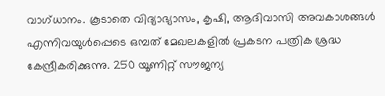വാഗ്ധാനം. കൂടാതെ വിദ്യാഭ്യാസം, കൃഷി, ആദിവാസി അവകാശങ്ങൾ എന്നിവയുൾപ്പെടെ ഒമ്പത് മേഖലകളിൽ പ്രകടന പത്രിക ശ്രദ്ധ കേന്ദ്രീകരിക്കുന്നു. 250 യൂണിറ്റ് സൗജന്യ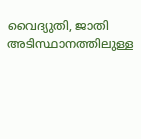വൈദ്യുതി, ജാതി അടിസ്ഥാനത്തിലുള്ള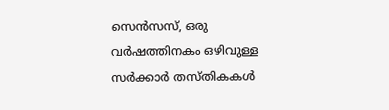സെൻസസ്, ഒരു വർഷത്തിനകം ഒഴിവുള്ള സർക്കാർ തസ്തികകൾ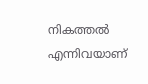നികത്തൽ എന്നിവയാണ്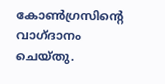കോൺഗ്രസിന്റെ വാഗ്ദാനം ചെയ്തു.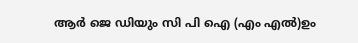ആർ ജെ ഡിയും സി പി ഐ (എം എൽ)ഉം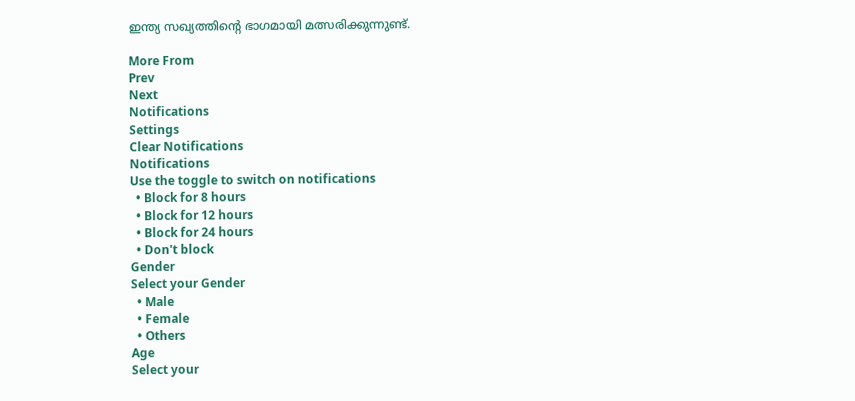ഇന്ത്യ സഖ്യത്തിന്റെ ഭാഗമായി മത്സരിക്കുന്നുണ്ട്.

More From
Prev
Next
Notifications
Settings
Clear Notifications
Notifications
Use the toggle to switch on notifications
  • Block for 8 hours
  • Block for 12 hours
  • Block for 24 hours
  • Don't block
Gender
Select your Gender
  • Male
  • Female
  • Others
Age
Select your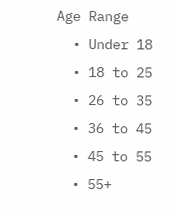Age Range
  • Under 18
  • 18 to 25
  • 26 to 35
  • 36 to 45
  • 45 to 55
  • 55+